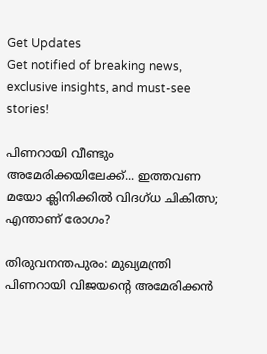Get Updates
Get notified of breaking news, exclusive insights, and must-see stories!

പിണറായി വീണ്ടും അമേരിക്കയിലേക്ക്... ഇത്തവണ മയോ ക്ലിനിക്കിൽ വിദഗ്ധ ചികിത്സ; എന്താണ് രോഗം?

തിരുവനന്തപുരം: മുഖ്യമന്ത്രി പിണറായി വിജയന്റെ അമേരിക്കന്‍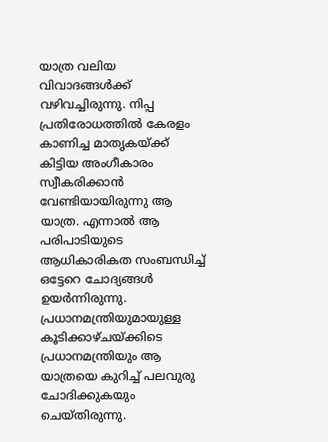യാത്ര വലിയ വിവാദങ്ങള്‍ക്ക് വഴിവച്ചിരുന്നു. നിപ്പ പ്രതിരോധത്തില്‍ കേരളം കാണിച്ച മാതൃകയ്ക്ക് കിട്ടിയ അംഗീകാരം സ്വീകരിക്കാന്‍ വേണ്ടിയായിരുന്നു ആ യാത്ര. എന്നാല്‍ ആ പരിപാടിയുടെ ആധികാരികത സംബന്ധിച്ച് ഒട്ടേറെ ചോദ്യങ്ങള്‍ ഉയര്‍ന്നിരുന്നു. പ്രധാനമന്ത്രിയുമായുള്ള കൂടിക്കാഴ്ചയ്ക്കിടെ പ്രധാനമന്ത്രിയും ആ യാത്രയെ കുറിച്ച് പലവുരു ചോദിക്കുകയും ചെയ്തിരുന്നു.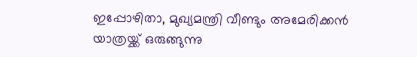ഇപ്പോഴിതാ, മുഖ്യമന്ത്രി വീണ്ടും അമേരിക്കന്‍ യാത്രയ്ക്ക് ഒരുങ്ങുന്നു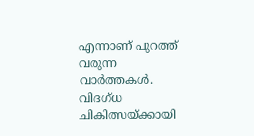എന്നാണ് പുറത്ത് വരുന്ന വാര്‍ത്തകള്‍. വിദഗ്ധ ചികിത്സയ്ക്കായി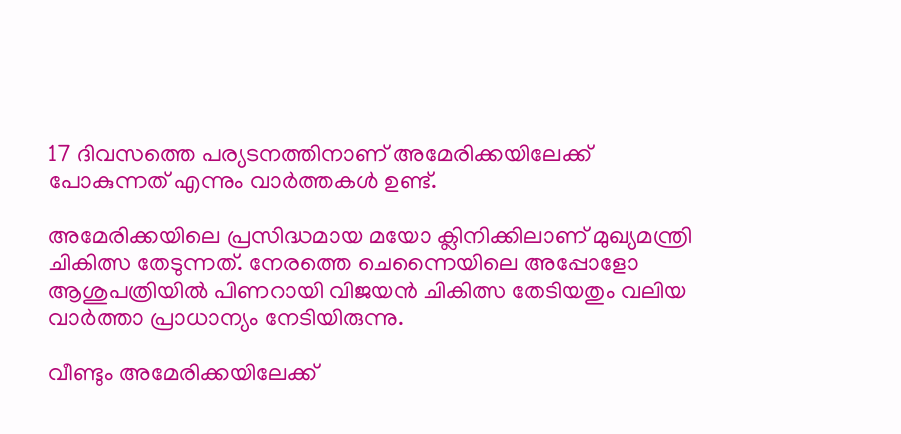17 ദിവസത്തെ പര്യടനത്തിനാണ് അമേരിക്കയിലേക്ക് പോകുന്നത് എന്നും വാര്‍ത്തകള്‍ ഉണ്ട്.

അമേരിക്കയിലെ പ്രസിദ്ധമായ മയോ ക്ലിനിക്കിലാണ് മുഖ്യമന്ത്രി ചികിത്സ തേടുന്നത്. നേരത്തെ ചെന്നൈയിലെ അപ്പോളോ ആശുപത്രിയില്‍ പിണറായി വിജയന്‍ ചികിത്സ തേടിയതും വലിയ വാര്‍ത്താ പ്രാധാന്യം നേടിയിരുന്നു.

വീണ്ടും അമേരിക്കയിലേക്ക്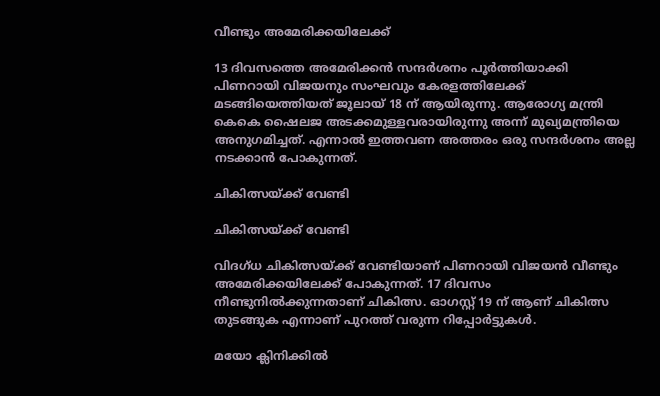വീണ്ടും അമേരിക്കയിലേക്ക്

13 ദിവസത്തെ അമേരിക്കന്‍ സന്ദര്‍ശനം പൂര്‍ത്തിയാക്കി പിണറായി വിജയനും സംഘവും കേരളത്തിലേക്ക് മടങ്ങിയെത്തിയത് ജൂലായ് 18 ന് ആയിരുന്നു. ആരോഗ്യ മന്ത്രി കെകെ ഷൈലജ അടക്കമുള്ളവരായിരുന്നു അന്ന് മുഖ്യമന്ത്രിയെ അനുഗമിച്ചത്. എന്നാല്‍ ഇത്തവണ അത്തരം ഒരു സന്ദര്‍ശനം അല്ല നടക്കാന്‍ പോകുന്നത്.

ചികിത്സയ്ക്ക് വേണ്ടി

ചികിത്സയ്ക്ക് വേണ്ടി

വിദഗ്ധ ചികിത്സയ്ക്ക് വേണ്ടിയാണ് പിണറായി വിജയന്‍ വീണ്ടും അമേരിക്കയിലേക്ക് പോകുന്നത്. 17 ദിവസം നീണ്ടുനില്‍ക്കുന്നതാണ് ചികിത്സ. ഓഗസ്റ്റ് 19 ന് ആണ് ചികിത്സ തുടങ്ങുക എന്നാണ് പുറത്ത് വരുന്ന റിപ്പോര്‍ട്ടുകള്‍.

മയോ ക്ലിനിക്കില്‍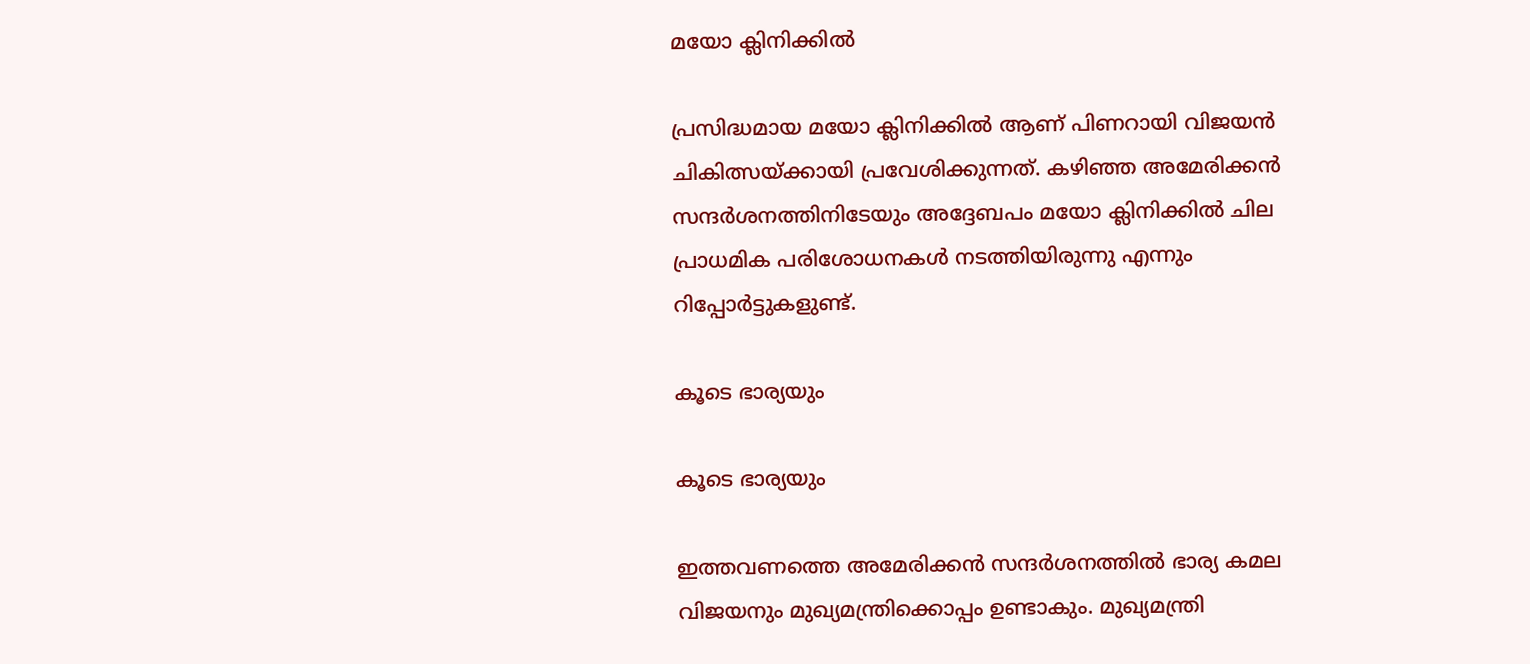മയോ ക്ലിനിക്കില്‍

പ്രസിദ്ധമായ മയോ ക്ലിനിക്കില്‍ ആണ് പിണറായി വിജയന്‍ ചികിത്സയ്ക്കായി പ്രവേശിക്കുന്നത്. കഴിഞ്ഞ അമേരിക്കന്‍ സന്ദര്‍ശനത്തിനിടേയും അദ്ദേബപം മയോ ക്ലിനിക്കില്‍ ചില പ്രാധമിക പരിശോധനകള്‍ നടത്തിയിരുന്നു എന്നും റിപ്പോര്‍ട്ടുകളുണ്ട്.

കൂടെ ഭാര്യയും

കൂടെ ഭാര്യയും

ഇത്തവണത്തെ അമേരിക്കന്‍ സന്ദര്‍ശനത്തില്‍ ഭാര്യ കമല വിജയനും മുഖ്യമന്ത്രിക്കൊപ്പം ഉണ്ടാകും. മുഖ്യമന്ത്രി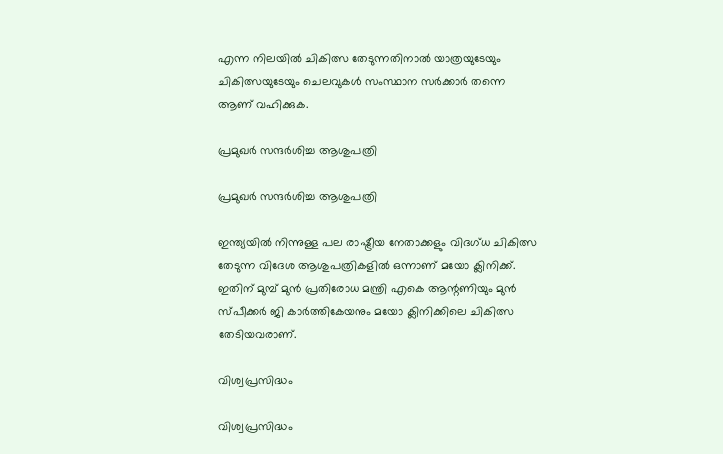എന്ന നിലയില്‍ ചികിത്സ തേടുന്നതിനാല്‍ യാത്രയുടേയും ചികിത്സയുടേയും ചെലവുകള്‍ സംസ്ഥാന സര്‍ക്കാര്‍ തന്നെ ആണ് വഹിക്കുക.

പ്രമുഖര്‍ സന്ദര്‍ശിച്ച ആശുപത്രി

പ്രമുഖര്‍ സന്ദര്‍ശിച്ച ആശുപത്രി

ഇന്ത്യയില്‍ നിന്നുള്ള പല രാഷ്ട്രീയ നേതാക്കളും വിദഗ്ധ ചികിത്സ തേടുന്ന വിദേശ ആശുപത്രികളില്‍ ഒന്നാണ് മയോ ക്ലിനിക്ക്. ഇതിന് മുമ്പ് മുന്‍ പ്രതിരോധ മന്ത്രി എകെ ആന്റണിയും മുന്‍ സ്പീക്കര്‍ ജി കാര്‍ത്തികേയനും മയോ ക്ലിനിക്കിലെ ചികിത്സ തേടിയവരാണ്.

വിശ്വപ്രസിദ്ധം

വിശ്വപ്രസിദ്ധം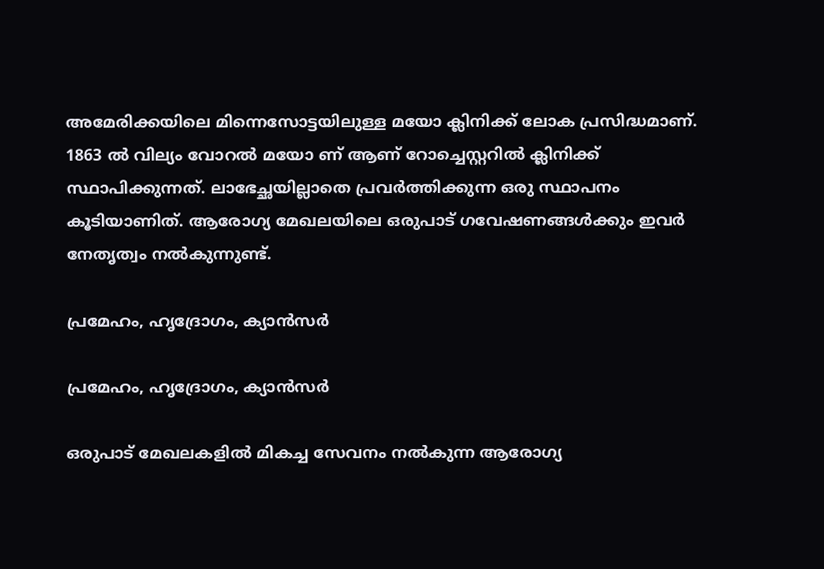അമേരിക്കയിലെ മിന്നെസോട്ടയിലുള്ള മയോ ക്ലിനിക്ക് ലോക പ്രസിദ്ധമാണ്. 1863 ല്‍ വില്യം വോറല്‍ മയോ ണ് ആണ് റോച്ചെസ്റ്ററില്‍ ക്ലിനിക്ക് സ്ഥാപിക്കുന്നത്. ലാഭേച്ഛയില്ലാതെ പ്രവര്‍ത്തിക്കുന്ന ഒരു സ്ഥാപനം കൂടിയാണിത്. ആരോഗ്യ മേഖലയിലെ ഒരുപാട് ഗവേഷണങ്ങള്‍ക്കും ഇവര്‍ നേതൃത്വം നല്‍കുന്നുണ്ട്.

പ്രമേഹം, ഹൃദ്രോഗം, ക്യാന്‍സര്‍

പ്രമേഹം, ഹൃദ്രോഗം, ക്യാന്‍സര്‍

ഒരുപാട് മേഖലകളില്‍ മികച്ച സേവനം നല്‍കുന്ന ആരോഗ്യ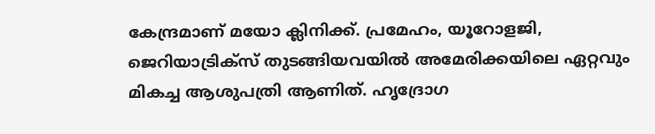കേന്ദ്രമാണ് മയോ ക്ലിനിക്ക്. പ്രമേഹം, യൂറോളജി, ജെറിയാട്രിക്‌സ് തുടങ്ങിയവയില്‍ അമേരിക്കയിലെ ഏറ്റവും മികച്ച ആശുപത്രി ആണിത്. ഹൃദ്രോഗ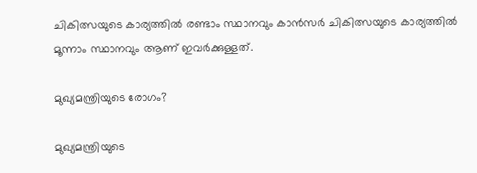ചികിത്സയുടെ കാര്യത്തില്‍ രണ്ടാം സ്ഥാനവും കാന്‍സര്‍ ചികിത്സയുടെ കാര്യത്തില്‍ മൂന്നാം സ്ഥാനവും ആണ് ഇവര്‍ക്കുള്ളത്.

മുഖ്യമന്ത്രിയുടെ രോഗം?

മുഖ്യമന്ത്രിയുടെ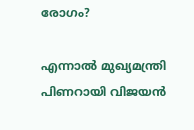രോഗം?

എന്നാല്‍ മുഖ്യമന്ത്രി പിണറായി വിജയന്‍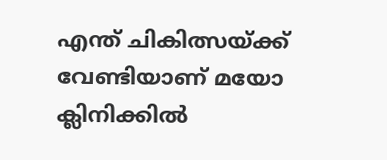എന്ത് ചികിത്സയ്ക്ക് വേണ്ടിയാണ് മയോ ക്ലിനിക്കില്‍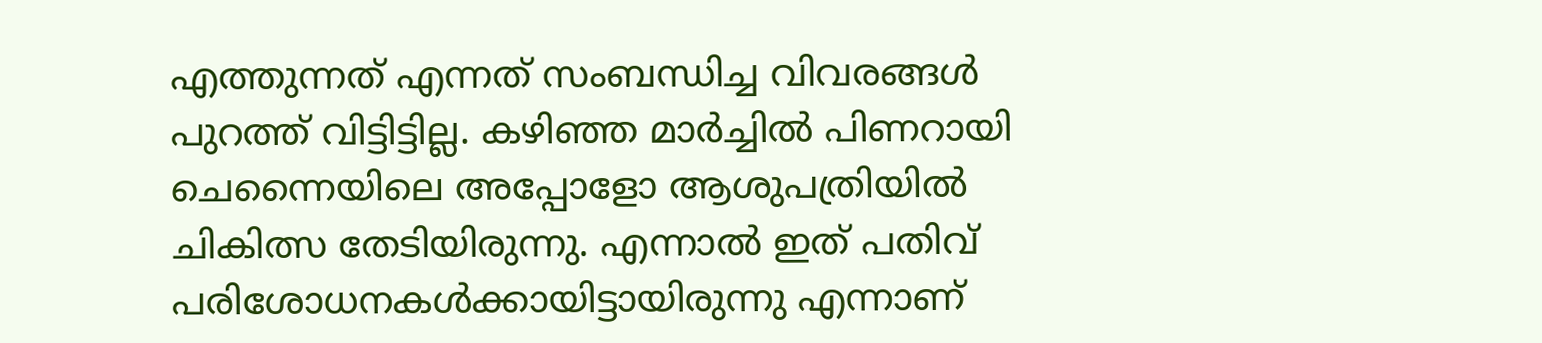എത്തുന്നത് എന്നത് സംബന്ധിച്ച വിവരങ്ങള്‍ പുറത്ത് വിട്ടിട്ടില്ല. കഴിഞ്ഞ മാര്‍ച്ചില്‍ പിണറായി ചെന്നൈയിലെ അപ്പോളോ ആശുപത്രിയില്‍ ചികിത്സ തേടിയിരുന്നു. എന്നാല്‍ ഇത് പതിവ് പരിശോധനകള്‍ക്കായിട്ടായിരുന്നു എന്നാണ്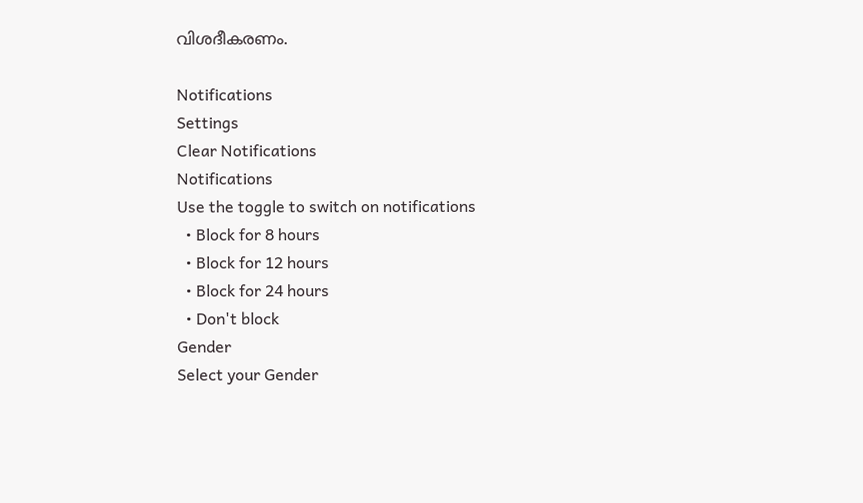വിശദീകരണം.

Notifications
Settings
Clear Notifications
Notifications
Use the toggle to switch on notifications
  • Block for 8 hours
  • Block for 12 hours
  • Block for 24 hours
  • Don't block
Gender
Select your Gender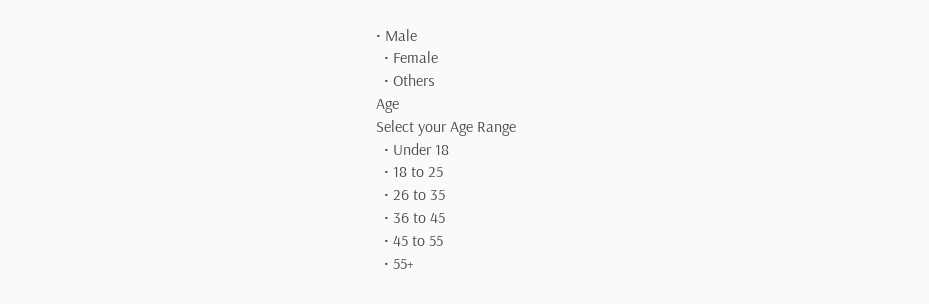• Male
  • Female
  • Others
Age
Select your Age Range
  • Under 18
  • 18 to 25
  • 26 to 35
  • 36 to 45
  • 45 to 55
  • 55+